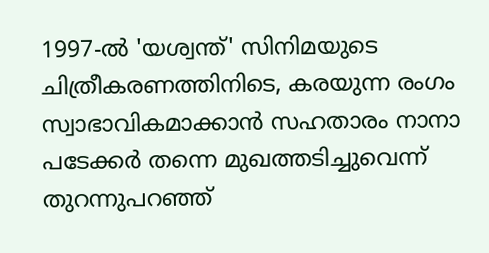1997-ൽ 'യശ്വന്ത്' സിനിമയുടെ ചിത്രീകരണത്തിനിടെ, കരയുന്ന രംഗം സ്വാഭാവികമാക്കാൻ സഹതാരം നാനാ പടേക്കർ തന്നെ മുഖത്തടിച്ചുവെന്ന് തുറന്നുപറഞ്ഞ്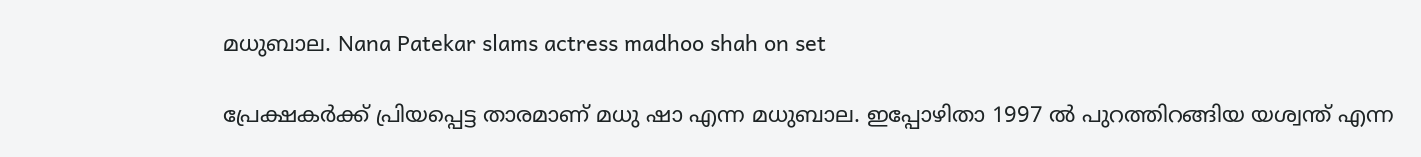മധുബാല. Nana Patekar slams actress madhoo shah on set

പ്രേക്ഷകർക്ക് പ്രിയപ്പെട്ട താരമാണ് മധു ഷാ എന്ന മധുബാല. ഇപ്പോഴിതാ 1997 ൽ പുറത്തിറങ്ങിയ യശ്വന്ത് എന്ന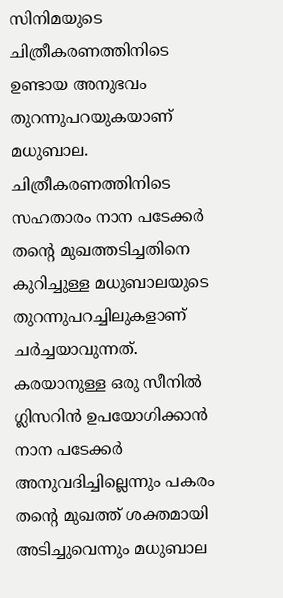സിനിമയുടെ ചിത്രീകരണത്തിനിടെ ഉണ്ടായ അനുഭവം തുറന്നുപറയുകയാണ് മധുബാല. ചിത്രീകരണത്തിനിടെ സഹതാരം നാന പടേക്കർ തന്റെ മുഖത്തടിച്ചതിനെ കുറിച്ചുള്ള മധുബാലയുടെ തുറന്നുപറച്ചിലുകളാണ് ചർച്ചയാവുന്നത്. കരയാനുള്ള ഒരു സീനിൽ ഗ്ലിസറിൻ ഉപയോഗിക്കാൻ നാന പടേക്കർ അനുവദിച്ചില്ലെന്നും പകരം തന്റെ മുഖത്ത് ശക്തമായി അടിച്ചുവെന്നും മധുബാല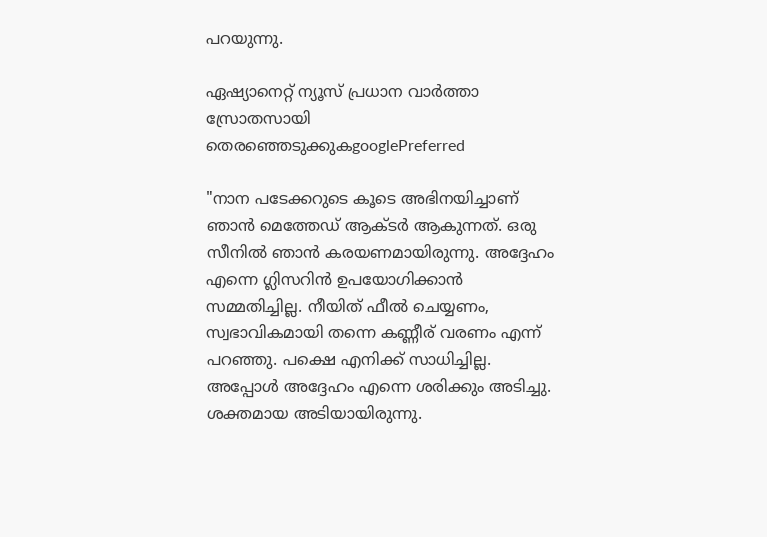പറയുന്നു.

ഏഷ്യാനെറ്റ് ന്യൂസ് പ്രധാന വാർത്താ സ്രോതസായി തെരഞ്ഞെടുക്കുകgooglePreferred

"നാന പടേക്കറുടെ കൂടെ അഭിനയിച്ചാണ് ഞാന്‍ മെത്തേഡ് ആക്ടര്‍ ആകുന്നത്. ഒരു സീനില്‍ ഞാന്‍ കരയണമായിരുന്നു. അദ്ദേഹം എന്നെ ഗ്ലിസറിന്‍ ഉപയോഗിക്കാന്‍ സമ്മതിച്ചില്ല. നീയിത് ഫീല്‍ ചെയ്യണം, സ്വഭാവികമായി തന്നെ കണ്ണീര് വരണം എന്ന് പറഞ്ഞു. പക്ഷെ എനിക്ക് സാധിച്ചില്ല. അപ്പോള്‍ അദ്ദേഹം എന്നെ ശരിക്കും അടിച്ചു. ശക്തമായ അടിയായിരുന്നു.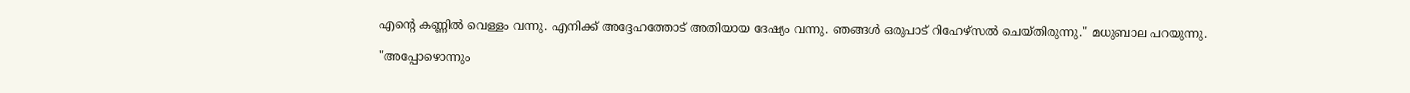എന്റെ കണ്ണില്‍ വെള്ളം വന്നു. എനിക്ക് അദ്ദേഹത്തോട് അതിയായ ദേഷ്യം വന്നു. ഞങ്ങള്‍ ഒരുപാട് റിഹേഴ്‌സല്‍ ചെയ്തിരുന്നു." മധുബാല പറയുന്നു.

"അപ്പോഴൊന്നും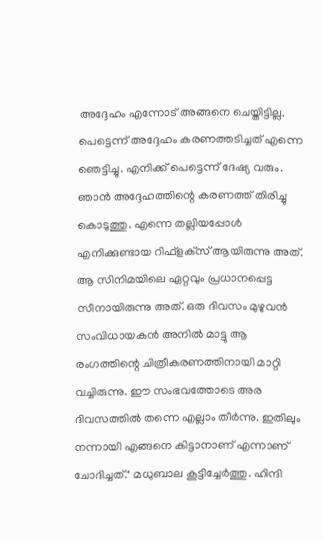അദ്ദേഹം എന്നോട് അങ്ങനെ ചെയ്തിട്ടില്ല. പെട്ടെന്ന് അദ്ദേഹം കരണത്തടിച്ചത് എന്നെ ഞെട്ടിച്ചു. എനിക്ക് പെട്ടെന്ന് ദേഷ്യ വരും. ഞാന്‍ അദ്ദേഹത്തിന്റെ കരണത്ത് തിരിച്ചു കൊടുത്തു. എന്നെ തല്ലിയപ്പോള്‍ എനിക്കുണ്ടായ റിഫ്‌ളക്‌സ് ആയിരുന്നു അത്. ആ സിനിമയിലെ ഏറ്റവും പ്രധാനപ്പെട്ട സീനായിരുന്നു അത്. ഒരു ദിവസം മുഴുവന്‍ സംവിധായകന്‍ അനില്‍ മാട്ടു ആ രംഗത്തിന്റെ ചിത്രീകരണത്തിനായി മാറ്റി വച്ചിരുന്നു. ഈ സംഭവത്തോടെ അര ദിവസത്തില്‍ തന്നെ എല്ലാം തീര്‍ന്നു. ഇതിലും നന്നായി എങ്ങനെ കിട്ടാനാണ് എന്നാണ് ചോദിച്ചത്." മധുബാല കൂട്ടിച്ചേർത്തു. ഹിന്ദി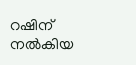റഷിന് നൽകിയ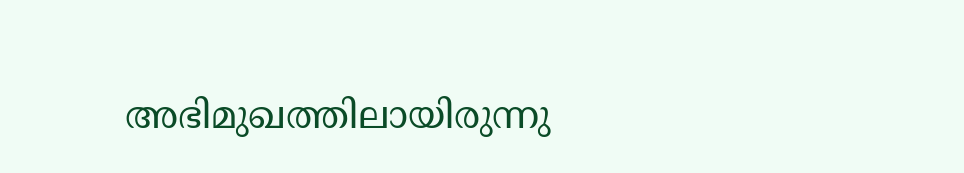അഭിമുഖത്തിലായിരുന്നു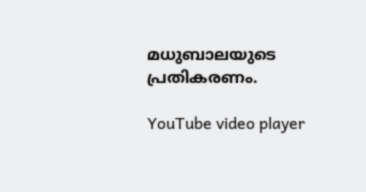മധുബാലയുടെ പ്രതികരണം.

YouTube video player